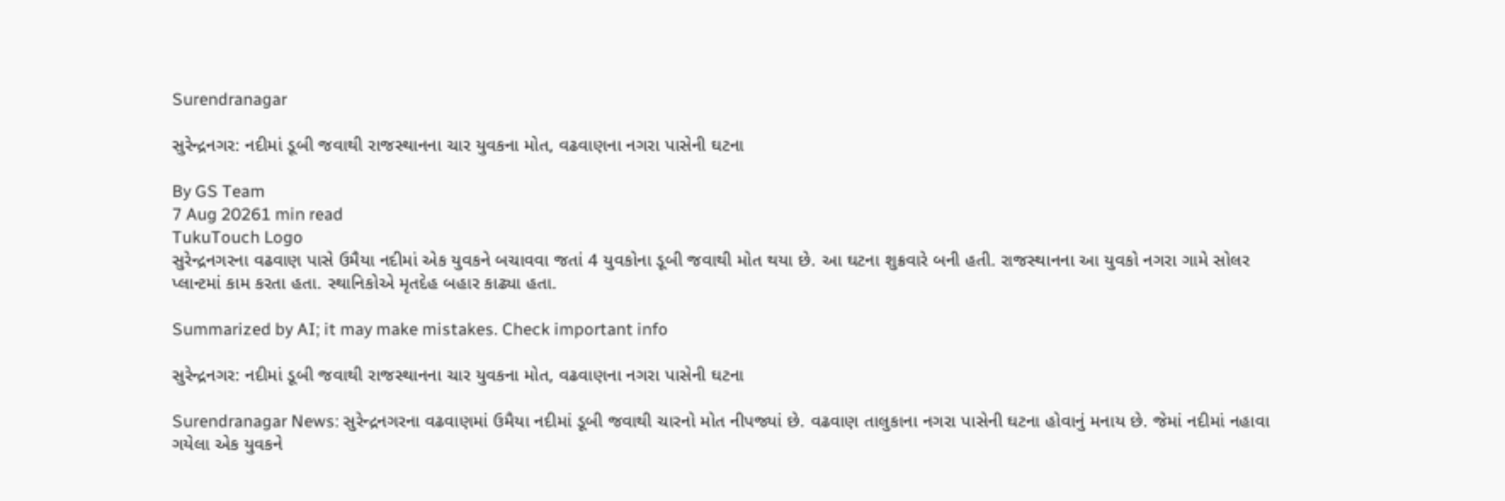Surendranagar

સુરેન્દ્રનગર: નદીમાં ડૂબી જવાથી રાજસ્થાનના ચાર યુવકના મોત, વઢવાણના નગરા પાસેની ઘટના

By GS Team
7 Aug 20261 min read
TukuTouch Logo
સુરેન્દ્રનગરના વઢવાણ પાસે ઉમૈયા નદીમાં એક યુવકને બચાવવા જતાં 4 યુવકોના ડૂબી જવાથી મોત થયા છે. આ ઘટના શુક્રવારે બની હતી. રાજસ્થાનના આ યુવકો નગરા ગામે સોલર પ્લાન્ટમાં કામ કરતા હતા. સ્થાનિકોએ મૃતદેહ બહાર કાઢ્યા હતા.

Summarized by AI; it may make mistakes. Check important info

સુરેન્દ્રનગર: નદીમાં ડૂબી જવાથી રાજસ્થાનના ચાર યુવકના મોત, વઢવાણના નગરા પાસેની ઘટના

Surendranagar News: સુરેન્દ્રનગરના વઢવાણમાં ઉમૈયા નદીમાં ડૂબી જવાથી ચારનો મોત નીપજ્યાં છે. વઢવાણ તાલુકાના નગરા પાસેની ઘટના હોવાનું મનાય છે. જેમાં નદીમાં નહાવા ગયેલા એક યુવકને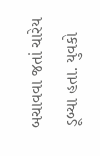બચાવવા જતાં ચારેય ડૂબ્યા હતા. યુવકો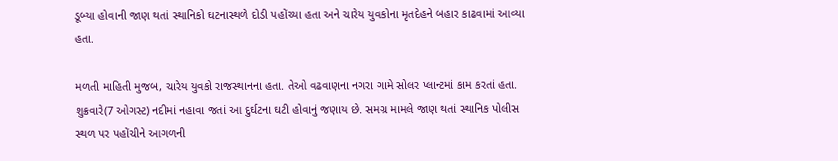ડૂબ્યા હોવાની જાણ થતાં સ્થાનિકો ઘટનાસ્થળે દોડી પહોંચ્યા હતા અને ચારેય યુવકોના મૃતદેહને બહાર કાઢવામાં આવ્યા હતા.

મળતી માહિતી મુજબ, ચારેય યુવકો રાજસ્થાનના હતા. તેઓ વઢવાણના નગરા ગામે સોલર પ્લાન્ટમાં કામ કરતાં હતા. શુક્રવારે(7 ઓગસ્ટ) નદીમાં નહાવા જતાં આ દુર્ઘટના ઘટી હોવાનું જણાય છે. સમગ્ર મામલે જાણ થતાં સ્થાનિક પોલીસ સ્થળ પર પહોંચીને આગળની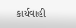કાર્યવાહી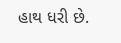હાથ ધરી છે.